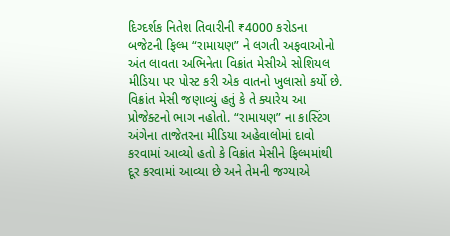દિગ્દર્શક નિતેશ તિવારીની ₹4000 કરોડના બજેટની ફિલ્મ “રામાયણ” ને લગતી અફવાઓનો અંત લાવતા અભિનેતા વિક્રાંત મેસીએ સોશિયલ મીડિયા પર પોસ્ટ કરી એક વાતનો ખુલાસો કર્યો છે.
વિક્રાંત મેસી જણાવ્યું હતું કે તે ક્યારેય આ પ્રોજેક્ટનો ભાગ નહોતો. “રામાયણ” ના કાસ્ટિંગ અંગેના તાજેતરના મીડિયા અહેવાલોમાં દાવો કરવામાં આવ્યો હતો કે વિક્રાંત મેસીને ફિલ્મમાંથી દૂર કરવામાં આવ્યા છે અને તેમની જગ્યાએ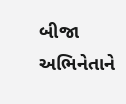બીજા અભિનેતાને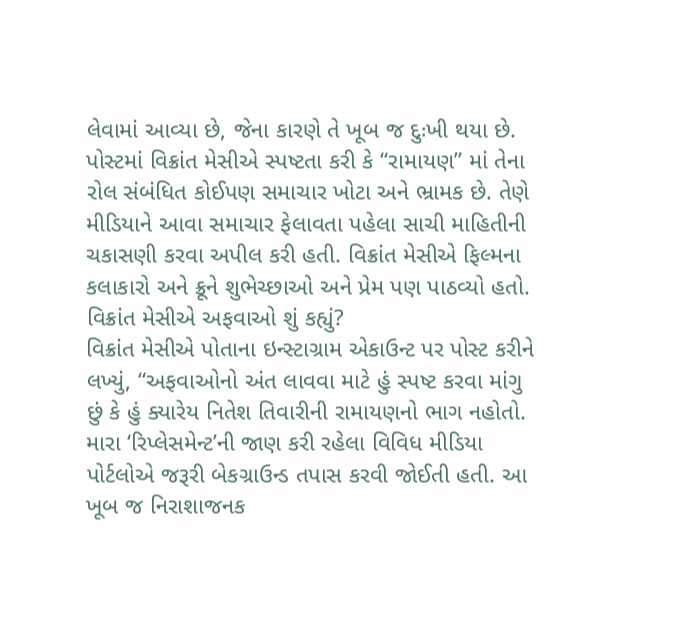લેવામાં આવ્યા છે, જેના કારણે તે ખૂબ જ દુઃખી થયા છે.
પોસ્ટમાં વિક્રાંત મેસીએ સ્પષ્ટતા કરી કે “રામાયણ” માં તેના રોલ સંબંધિત કોઈપણ સમાચાર ખોટા અને ભ્રામક છે. તેણે મીડિયાને આવા સમાચાર ફેલાવતા પહેલા સાચી માહિતીની ચકાસણી કરવા અપીલ કરી હતી. વિક્રાંત મેસીએ ફિલ્મના કલાકારો અને ક્રૂને શુભેચ્છાઓ અને પ્રેમ પણ પાઠવ્યો હતો.
વિક્રાંત મેસીએ અફવાઓ શું કહ્યું?
વિક્રાંત મેસીએ પોતાના ઇન્સ્ટાગ્રામ એકાઉન્ટ પર પોસ્ટ કરીને લખ્યું, “અફવાઓનો અંત લાવવા માટે હું સ્પષ્ટ કરવા માંગુ છું કે હું ક્યારેય નિતેશ તિવારીની રામાયણનો ભાગ નહોતો. મારા ‘રિપ્લેસમેન્ટ’ની જાણ કરી રહેલા વિવિધ મીડિયા પોર્ટલોએ જરૂરી બેકગ્રાઉન્ડ તપાસ કરવી જોઈતી હતી. આ ખૂબ જ નિરાશાજનક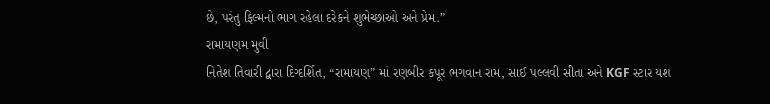છે, પરંતુ ફિલ્મનો ભાગ રહેલા દરેકને શુભેચ્છાઓ અને પ્રેમ.”
રામાયણમ મુવી
નિતેશ તિવારી દ્વારા દિગ્દર્શિત, “રામાયણ” માં રણબીર કપૂર ભગવાન રામ, સાઈ પલ્લવી સીતા અને KGF સ્ટાર યશ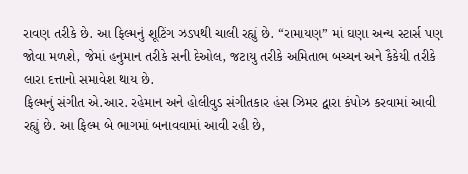રાવણ તરીકે છે. આ ફિલ્મનું શૂટિંગ ઝડપથી ચાલી રહ્યું છે. “રામાયણ” માં ઘણા અન્ય સ્ટાર્સ પણ જોવા મળશે, જેમાં હનુમાન તરીકે સની દેઓલ, જટાયુ તરીકે અમિતાભ બચ્ચન અને કૈકેયી તરીકે લારા દત્તાનો સમાવેશ થાય છે.
ફિલ્મનું સંગીત એ.આર. રહેમાન અને હોલીવુડ સંગીતકાર હંસ ઝિમર દ્વારા કંપોઝ કરવામાં આવી રહ્યું છે. આ ફિલ્મ બે ભાગમાં બનાવવામાં આવી રહી છે,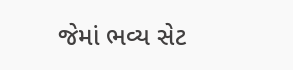જેમાં ભવ્ય સેટ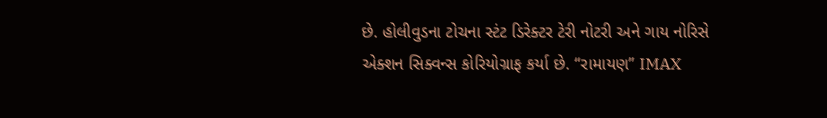છે. હોલીવુડના ટોચના સ્ટંટ ડિરેક્ટર ટેરી નોટરી અને ગાય નોરિસે એક્શન સિક્વન્સ કોરિયોગ્રાફ કર્યા છે. “રામાયણ” IMAX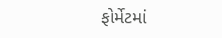ફોર્મેટમાં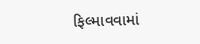ફિલ્માવવામાં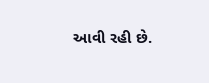આવી રહી છે.